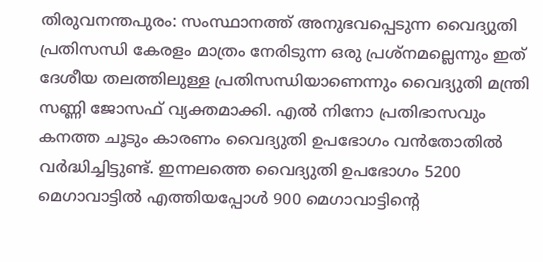തിരുവനന്തപുരം: സംസ്ഥാനത്ത് അനുഭവപ്പെടുന്ന വൈദ്യുതി പ്രതിസന്ധി കേരളം മാത്രം നേരിടുന്ന ഒരു പ്രശ്നമല്ലെന്നും ഇത് ദേശീയ തലത്തിലുള്ള പ്രതിസന്ധിയാണെന്നും വൈദ്യുതി മന്ത്രി സണ്ണി ജോസഫ് വ്യക്തമാക്കി. എൽ നിനോ പ്രതിഭാസവും കനത്ത ചൂടും കാരണം വൈദ്യുതി ഉപഭോഗം വൻതോതിൽ വർദ്ധിച്ചിട്ടുണ്ട്. ഇന്നലത്തെ വൈദ്യുതി ഉപഭോഗം 5200 മെഗാവാട്ടിൽ എത്തിയപ്പോൾ 900 മെഗാവാട്ടിന്റെ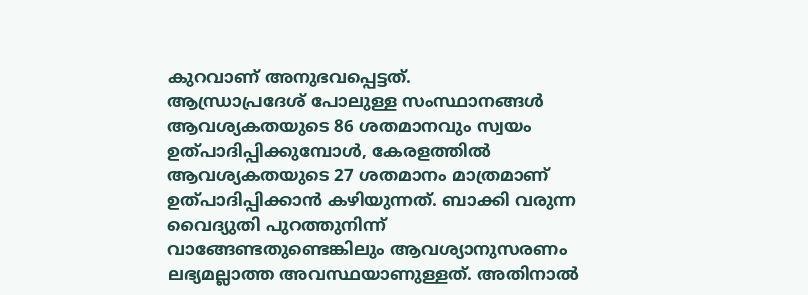കുറവാണ് അനുഭവപ്പെട്ടത്.
ആന്ധ്രാപ്രദേശ് പോലുള്ള സംസ്ഥാനങ്ങൾ ആവശ്യകതയുടെ 86 ശതമാനവും സ്വയം ഉത്പാദിപ്പിക്കുമ്പോൾ, കേരളത്തിൽ ആവശ്യകതയുടെ 27 ശതമാനം മാത്രമാണ് ഉത്പാദിപ്പിക്കാൻ കഴിയുന്നത്. ബാക്കി വരുന്ന വൈദ്യുതി പുറത്തുനിന്ന് വാങ്ങേണ്ടതുണ്ടെങ്കിലും ആവശ്യാനുസരണം ലഭ്യമല്ലാത്ത അവസ്ഥയാണുള്ളത്. അതിനാൽ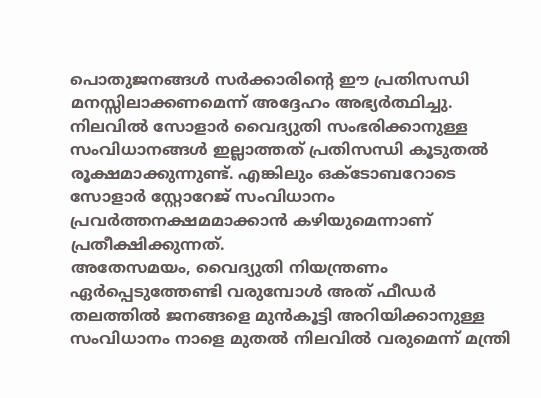പൊതുജനങ്ങൾ സർക്കാരിന്റെ ഈ പ്രതിസന്ധി മനസ്സിലാക്കണമെന്ന് അദ്ദേഹം അഭ്യർത്ഥിച്ചു. നിലവിൽ സോളാർ വൈദ്യുതി സംഭരിക്കാനുള്ള സംവിധാനങ്ങൾ ഇല്ലാത്തത് പ്രതിസന്ധി കൂടുതൽ രൂക്ഷമാക്കുന്നുണ്ട്. എങ്കിലും ഒക്ടോബറോടെ സോളാർ സ്റ്റോറേജ് സംവിധാനം പ്രവർത്തനക്ഷമമാക്കാൻ കഴിയുമെന്നാണ് പ്രതീക്ഷിക്കുന്നത്.
അതേസമയം, വൈദ്യുതി നിയന്ത്രണം ഏർപ്പെടുത്തേണ്ടി വരുമ്പോൾ അത് ഫീഡർ തലത്തിൽ ജനങ്ങളെ മുൻകൂട്ടി അറിയിക്കാനുള്ള സംവിധാനം നാളെ മുതൽ നിലവിൽ വരുമെന്ന് മന്ത്രി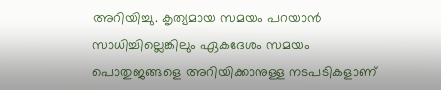അറിയിച്ചു. കൃത്യമായ സമയം പറയാൻ സാധിച്ചില്ലെങ്കിലും ഏകദേശം സമയം പൊതുജങ്ങളെ അറിയിക്കാനുള്ള നടപടികളാണ്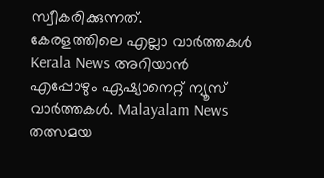സ്വീകരിക്കുന്നത്.
കേരളത്തിലെ എല്ലാ വാർത്തകൾ Kerala News അറിയാൻ എപ്പോഴും ഏഷ്യാനെറ്റ് ന്യൂസ് വാർത്തകൾ. Malayalam News തത്സമയ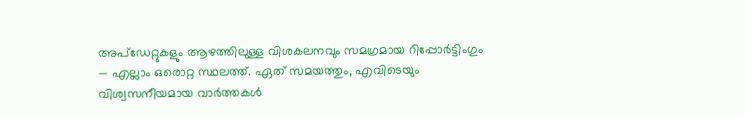അപ്ഡേറ്റുകളും ആഴത്തിലുള്ള വിശകലനവും സമഗ്രമായ റിപ്പോർട്ടിംഗും — എല്ലാം ഒരൊറ്റ സ്ഥലത്ത്. ഏത് സമയത്തും, എവിടെയും വിശ്വസനീയമായ വാർത്തകൾ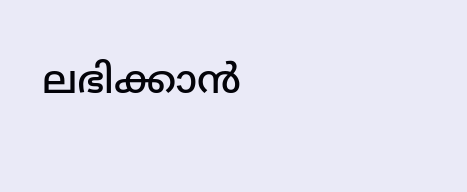ലഭിക്കാൻ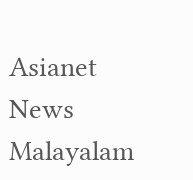Asianet News Malayalam